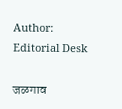Author: Editorial Desk

जळगाव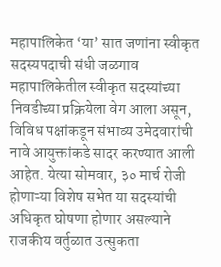महापालिकेत ‘या’ सात जणांना स्वीकृत सदस्यपदाची संधी जळगाव महापालिकेतील स्वीकृत सदस्यांच्या निवडीच्या प्रक्रियेला वेग आला असून, विविध पक्षांकडून संभाव्य उमेदवारांची नावे आयुक्तांकडे सादर करण्यात आली आहेत. येत्या सोमवार, ३० मार्च रोजी होणाऱ्या विशेष सभेत या सदस्यांची अधिकृत घोषणा होणार असल्याने राजकीय वर्तुळात उत्सुकता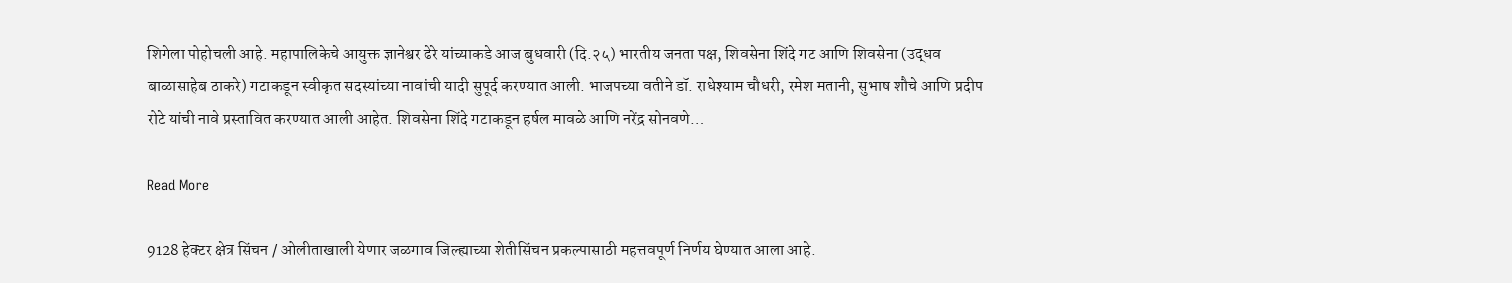शिगेला पोहोचली आहे. महापालिकेचे आयुक्त ज्ञानेश्वर ढेरे यांच्याकडे आज बुधवारी (दि.२५) भारतीय जनता पक्ष, शिवसेना शिंदे गट आणि शिवसेना (उद्धव बाळासाहेब ठाकरे) गटाकडून स्वीकृत सदस्यांच्या नावांची यादी सुपूर्द करण्यात आली. भाजपच्या वतीने डॉ. राधेश्याम चौधरी, रमेश मतानी, सुभाष शौचे आणि प्रदीप रोटे यांची नावे प्रस्तावित करण्यात आली आहेत. शिवसेना शिंदे गटाकडून हर्षल मावळे आणि नरेंद्र सोनवणे…

Read More

9128 हेक्टर क्षेत्र सिंचन / ओलीताखाली येणार जळगाव जिल्ह्याच्या शेतीसिंचन प्रकल्पासाठी महत्तवपूर्ण निर्णय घेण्यात आला आहे.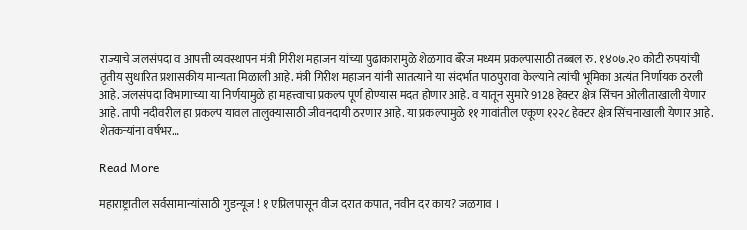राज्याचे जलसंपदा व आपत्ती व्यवस्थापन मंत्री गिरीश महाजन यांच्या पुढाकारामुळे शेळगाव बॅरेज मध्यम प्रकल्पासाठी तब्बल रु. १४०७.२० कोटी रुपयांची तृतीय सुधारित प्रशासकीय मान्यता मिळाली आहे. मंत्री गिरीश महाजन यांनी सातत्याने या संदर्भात पाठपुरावा केल्याने त्यांची भूमिका अत्यंत निर्णायक ठरली आहे. जलसंपदा विभागाच्या या निर्णयामुळे हा महत्त्वाचा प्रकल्प पूर्ण होण्यास मदत होणार आहे. व यातून सुमारे 9128 हेक्टर क्षेत्र सिंचन ओलीताखाली येणार आहे. तापी नदीवरील हा प्रकल्प यावल तालुक्यासाठी जीवनदायी ठरणार आहे. या प्रकल्पामुळे ११ गावांतील एकूण १२२८ हेक्टर क्षेत्र सिंचनाखाली येणार आहे. शेतकऱ्यांना वर्षभर…

Read More

महाराष्ट्रातील सर्वसामान्यांसाठी गुडन्यूज ! १ एप्रिलपासून वीज दरात कपात, नवीन दर काय? जळगाव ।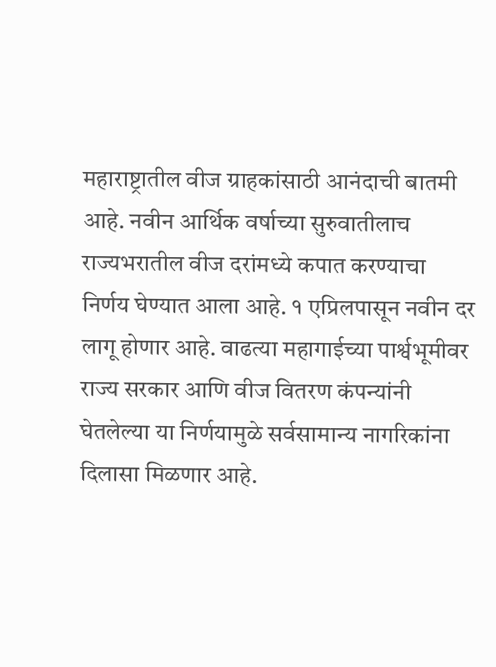महाराष्ट्रातील वीज ग्राहकांसाठी आनंदाची बातमी आहे. नवीन आर्थिक वर्षाच्या सुरुवातीलाच राज्यभरातील वीज दरांमध्ये कपात करण्याचा निर्णय घेण्यात आला आहे. १ एप्रिलपासून नवीन दर लागू होणार आहे. वाढत्या महागाईच्या पार्श्वभूमीवर राज्य सरकार आणि वीज वितरण कंपन्यांनी घेतलेल्या या निर्णयामुळे सर्वसामान्य नागरिकांना दिलासा मिळणार आहे.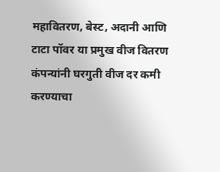महावितरण, बेस्ट, अदानी आणि टाटा पॉवर या प्रमुख वीज वितरण कंपन्यांनी घरगुती वीज दर कमी करण्याचा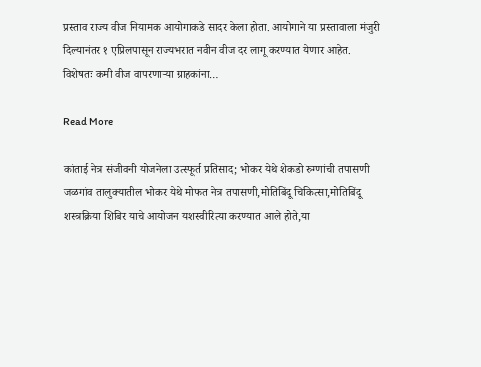प्रस्ताव राज्य वीज नियामक आयोगाकडे सादर केला होता. आयोगाने या प्रस्तावाला मंजुरी दिल्यानंतर १ एप्रिलपासून राज्यभरात नवीन वीज दर लागू करण्यात येणार आहेत. विशेषतः कमी वीज वापरणाऱ्या ग्राहकांना…

Read More

कांताई नेत्र संजीवनी योजनेला उत्स्फूर्त प्रतिसाद; भोकर येथे शेकडो रुग्णांची तपासणी जळगांव तालुक्यातील भोकर येथे मोफत नेत्र तपासणी,मोतिबिंदू चिकित्सा,मोतिबिंदू शस्त्रक्रिया शिबिर याचे आयोजन यशस्वीरित्या करण्यात आले होते,या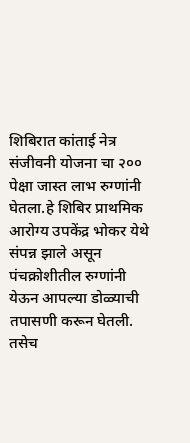शिबिरात कांताई नेत्र संजीवनी योजना चा २०० पेक्षा जास्त लाभ रुग्णांनी घेतला.हे शिबिर प्राथमिक आरोग्य उपकेंद्र भोकर येथे संपन्न झाले असून पंचक्रोशीतील रुग्णांनी येऊन आपल्या डोळ्याची तपासणी करून घेतली. तसेच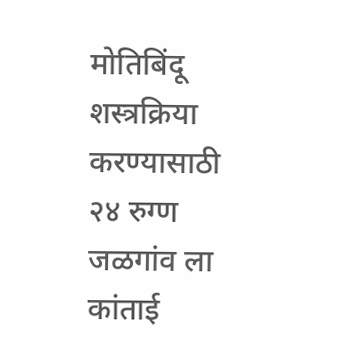मोतिबिंदू शस्त्रक्रिया करण्यासाठी २४ रुग्ण जळगांव ला कांताई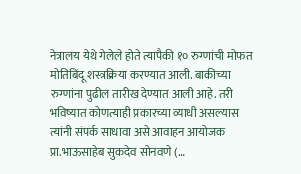नेत्रालय येथे गेलेले होते त्यापैकी १० रुग्णांची मोफत मोतिबिंदू शस्त्रक्रिया करण्यात आली. बाकीच्या रुग्णांना पुढील तारीख देण्यात आली आहे. तरी भविष्यात कोणत्याही प्रकारच्या व्याधी असल्यास त्यांनी संपर्क साधावा असे आवाहन आयोजक प्रा.भाऊसाहेब सुकदेव सोनवणे (…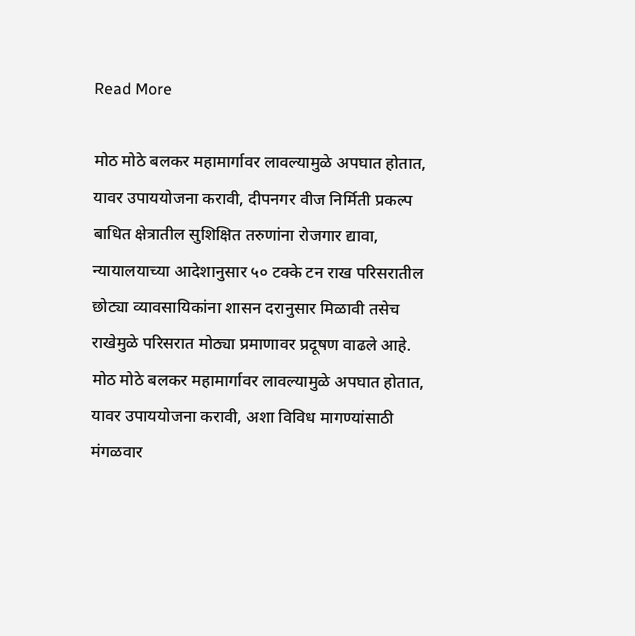Read More

मोठ मोठे बलकर महामार्गावर लावल्यामुळे अपघात होतात, यावर उपाययोजना करावी, दीपनगर वीज निर्मिती प्रकल्प बाधित क्षेत्रातील सुशिक्षित तरुणांना रोजगार द्यावा, न्यायालयाच्या आदेशानुसार ५० टक्के टन राख परिसरातील छोट्या व्यावसायिकांना शासन दरानुसार मिळावी तसेच राखेमुळे परिसरात मोठ्या प्रमाणावर प्रदूषण वाढले आहे. मोठ मोठे बलकर महामार्गावर लावल्यामुळे अपघात होतात, यावर उपाययोजना करावी, अशा विविध मागण्यांसाठी मंगळवार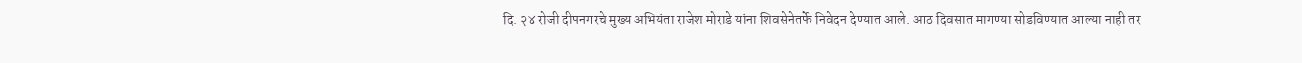दि. २४ रोजी दीपनगरचे मुख्य अभियंता राजेश मोराडे यांना शिवसेनेतर्फे निवेदन देण्यात आले. आठ दिवसात मागण्या सोडविण्यात आल्या नाही तर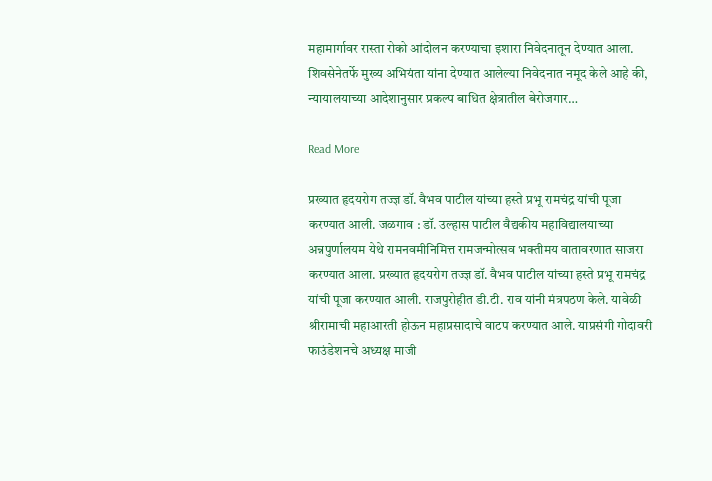महामार्गावर रास्ता रोको आंदोलन करण्याचा इशारा निवेदनातून देण्यात आला. शिवसेनेतर्फे मुख्य अभियंता यांना देण्यात आलेल्या निवेदनात नमूद केले आहे की, न्यायालयाच्या आदेशानुसार प्रकल्प बाधित क्षेत्रातील बेरोजगार…

Read More

प्रख्यात हृदयरोग तज्ज्ञ डॉ. वैभव पाटील यांच्या हस्ते प्रभू रामचंद्र यांची पूजा करण्यात आली. जळगाव : डॉ. उल्हास पाटील वैद्यकीय महाविद्यालयाच्या अन्नपुर्णालयम येथे रामनवमीनिमित्त रामजन्मोत्सव भक्तीमय वातावरणात साजरा करण्यात आला. प्रख्यात हृदयरोग तज्ज्ञ डॉ. वैभव पाटील यांच्या हस्ते प्रभू रामचंद्र यांची पूजा करण्यात आली. राजपुरोहीत डी.टी. राव यांनी मंत्रपठण केले. यावेळी श्रीरामाची महाआरती होऊन महाप्रसादाचे वाटप करण्यात आले. याप्रसंगी गोदावरी फाउंडेशनचे अध्यक्ष माजी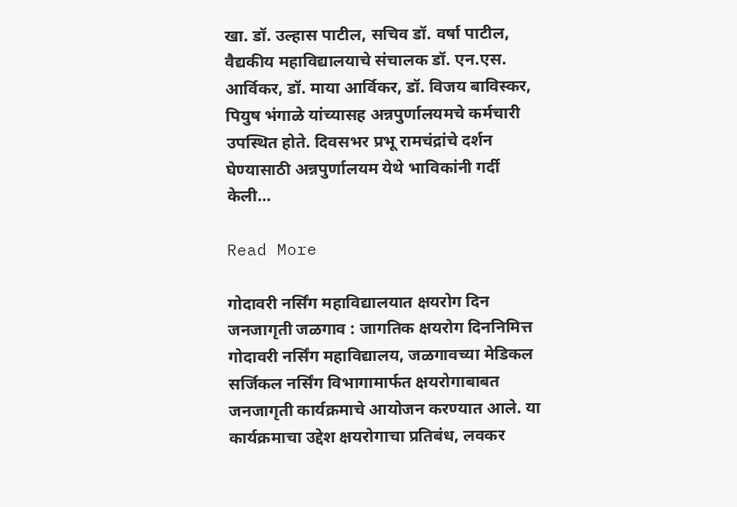खा. डॉ. उल्हास पाटील, सचिव डॉ. वर्षा पाटील, वैद्यकीय महाविद्यालयाचे संचालक डॉ. एन.एस. आर्विकर, डॉ. माया आर्विकर, डॉ. विजय बाविस्कर, पियुष भंगाळे यांच्यासह अन्नपुर्णालयमचे कर्मचारी उपस्थित होते. दिवसभर प्रभू रामचंद्रांचे दर्शन घेण्यासाठी अन्नपुर्णालयम येथे भाविकांनी गर्दी केली…

Read More

गोदावरी नर्सिंग महाविद्यालयात क्षयरोग दिन जनजागृती जळगाव : जागतिक क्षयरोग दिननिमित्त गोदावरी नर्सिंग महाविद्यालय, जळगावच्या मेडिकल सर्जिकल नर्सिंग विभागामार्फत क्षयरोगाबाबत जनजागृती कार्यक्रमाचे आयोजन करण्यात आले. या कार्यक्रमाचा उद्देश क्षयरोगाचा प्रतिबंध, लवकर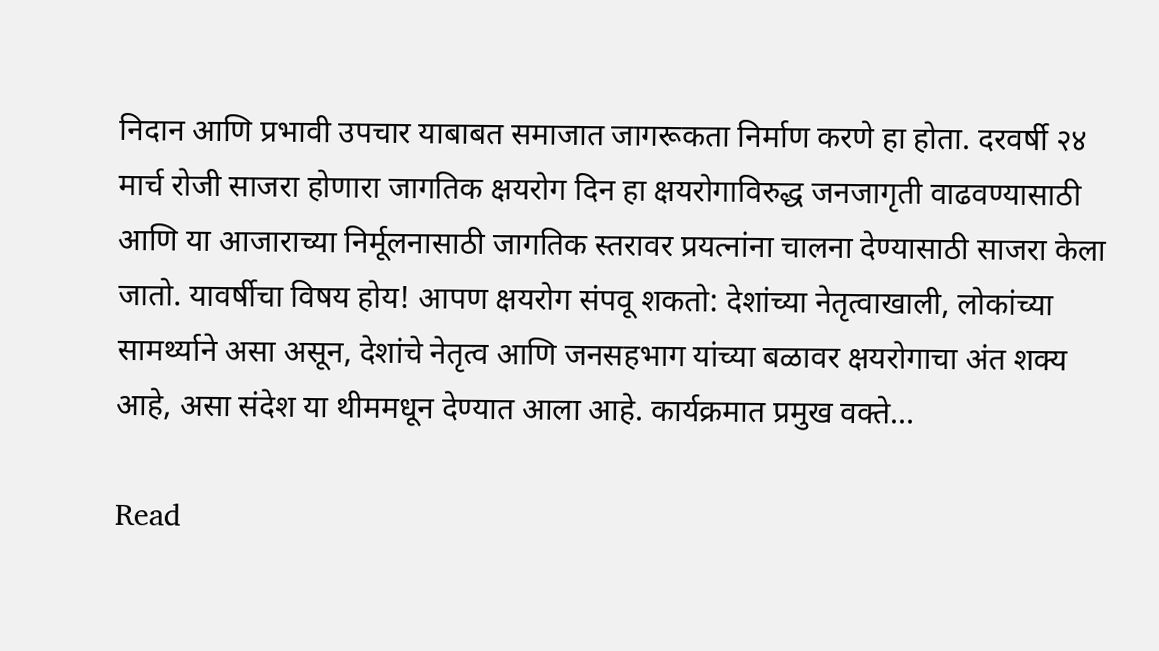निदान आणि प्रभावी उपचार याबाबत समाजात जागरूकता निर्माण करणे हा होता. दरवर्षी २४ मार्च रोजी साजरा होणारा जागतिक क्षयरोग दिन हा क्षयरोगाविरुद्ध जनजागृती वाढवण्यासाठी आणि या आजाराच्या निर्मूलनासाठी जागतिक स्तरावर प्रयत्नांना चालना देण्यासाठी साजरा केला जातो. यावर्षीचा विषय होय! आपण क्षयरोग संपवू शकतो: देशांच्या नेतृत्वाखाली, लोकांच्या सामर्थ्याने असा असून, देशांचे नेतृत्व आणि जनसहभाग यांच्या बळावर क्षयरोगाचा अंत शक्य आहे, असा संदेश या थीममधून देण्यात आला आहे. कार्यक्रमात प्रमुख वक्ते…

Read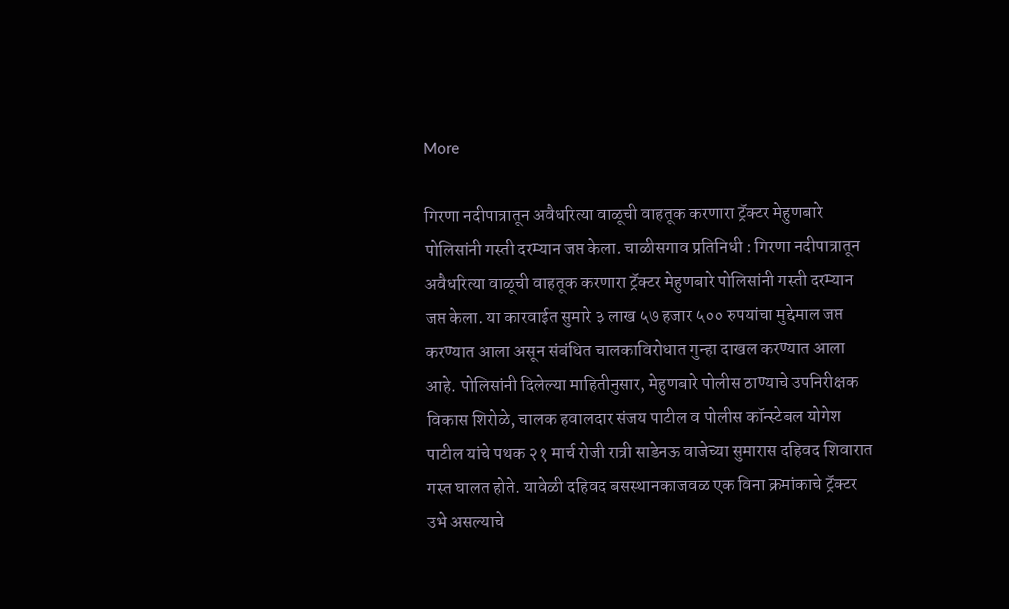More

गिरणा नदीपात्रातून अवैधरित्या वाळूची वाहतूक करणारा ट्रॅक्टर मेहुणबारे पोलिसांनी गस्ती दरम्यान जप्त केला. चाळीसगाव प्रतिनिधी : गिरणा नदीपात्रातून अवैधरित्या वाळूची वाहतूक करणारा ट्रॅक्टर मेहुणबारे पोलिसांनी गस्ती दरम्यान जप्त केला. या कारवाईत सुमारे ३ लाख ५७ हजार ५०० रुपयांचा मुद्देमाल जप्त करण्यात आला असून संबंधित चालकाविरोधात गुन्हा दाखल करण्यात आला आहे. पोलिसांनी दिलेल्या माहितीनुसार, मेहुणबारे पोलीस ठाण्याचे उपनिरीक्षक विकास शिरोळे, चालक हवालदार संजय पाटील व पोलीस कॉन्स्टेबल योगेश पाटील यांचे पथक २१ मार्च रोजी रात्री साडेनऊ वाजेच्या सुमारास दहिवद शिवारात गस्त घालत होते. यावेळी दहिवद बसस्थानकाजवळ एक विना क्रमांकाचे ट्रॅक्टर उभे असल्याचे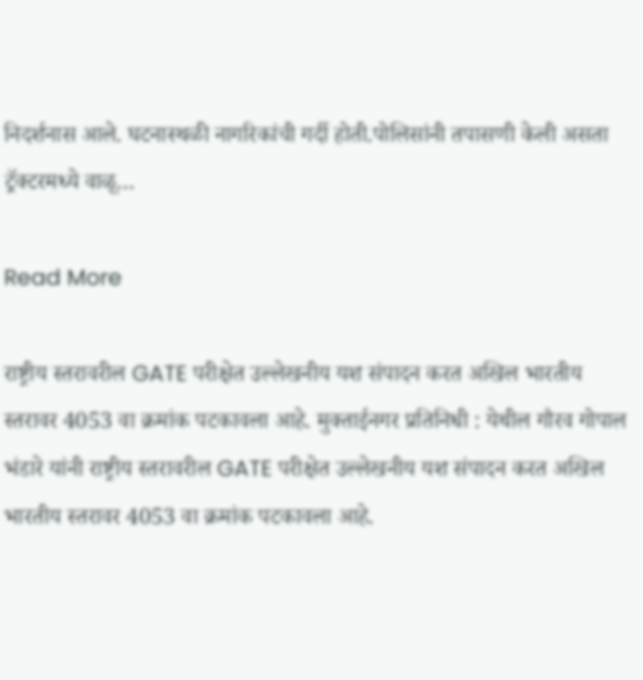निदर्शनास आले. घटनास्थळी नागरिकांची गर्दी होती.पोलिसांनी तपासणी केली असता ट्रॅक्टरमध्ये वाळू…

Read More

राष्ट्रीय स्तरावरील GATE परीक्षेत उल्लेखनीय यश संपादन करत अखिल भारतीय स्तरावर 4053 वा क्रमांक पटकावला आहे. मुक्ताईनगर प्रतिनिधी : येथील गौरव गोपाल भंडारे यांनी राष्ट्रीय स्तरावरील GATE परीक्षेत उल्लेखनीय यश संपादन करत अखिल भारतीय स्तरावर 4053 वा क्रमांक पटकावला आहे.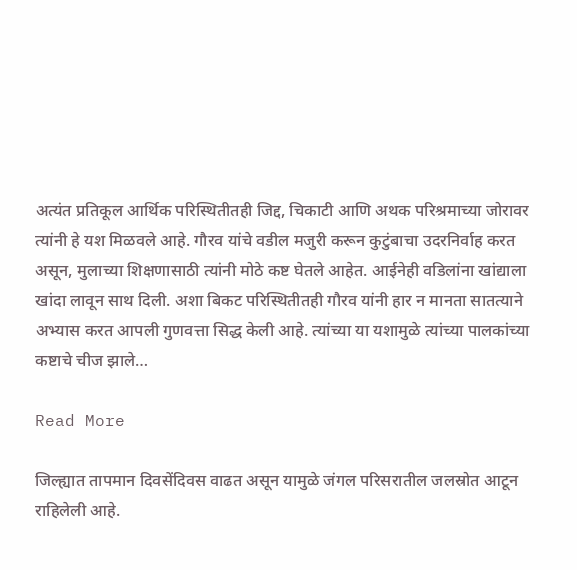अत्यंत प्रतिकूल आर्थिक परिस्थितीतही जिद्द, चिकाटी आणि अथक परिश्रमाच्या जोरावर त्यांनी हे यश मिळवले आहे. गौरव यांचे वडील मजुरी करून कुटुंबाचा उदरनिर्वाह करत असून, मुलाच्या शिक्षणासाठी त्यांनी मोठे कष्ट घेतले आहेत. आईनेही वडिलांना खांद्याला खांदा लावून साथ दिली. अशा बिकट परिस्थितीतही गौरव यांनी हार न मानता सातत्याने अभ्यास करत आपली गुणवत्ता सिद्ध केली आहे. त्यांच्या या यशामुळे त्यांच्या पालकांच्या कष्टाचे चीज झाले…

Read More

जिल्ह्यात तापमान दिवसेंदिवस वाढत असून यामुळे जंगल परिसरातील जलस्रोत आटून राहिलेली आहे.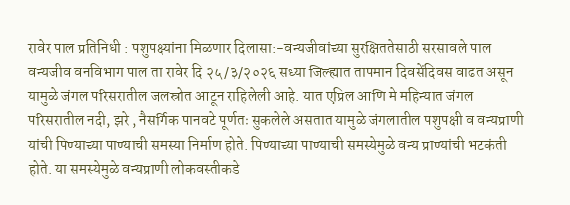रावेर पाल प्रतिनिधी : पशुपक्ष्यांना मिळणार दिलासा:-वन्यजीवांच्या सुरक्षिततेसाठी सरसावले पाल वन्यजीव वनविभाग पाल ता रावेर दि २५/३/२०२६ सध्या जिल्ह्यात तापमान दिवसेंदिवस वाढत असून यामुळे जंगल परिसरातील जलस्रोत आटून राहिलेली आहे. यात एप्रिल आणि मे महिन्यात जंगल परिसरातील नदी, झरे , नैसर्गिक पानवटे पूर्णतः सुकलेले असतात यामुळे जंगलातील पशुपक्षी व वन्यप्राणी यांची पिण्याच्या पाण्याची समस्या निर्माण होते. पिण्याच्या पाण्याची समस्येमुळे वन्य प्राण्यांची भटकंती होते. या समस्येमुळे वन्यप्राणी लोकवस्तीकडे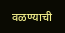वळण्याची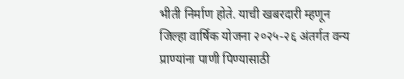भीती निर्माण होते. याची खबरदारी म्हणून जिल्हा वार्षिक योजना २०२५-२६ अंतर्गत वन्य प्राण्यांना पाणी पिण्यासाठी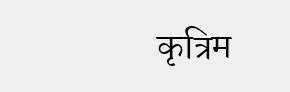कृत्रिम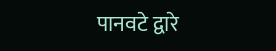पानवटे द्वारे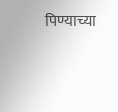पिण्याच्या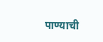पाण्याची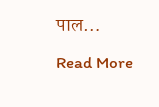पाल…

Read More